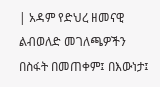| አዳም የድህረ ዘመናዊ ልብወለድ መገለጫዎችን በስፋት በመጠቀም፤ በእውነታ፤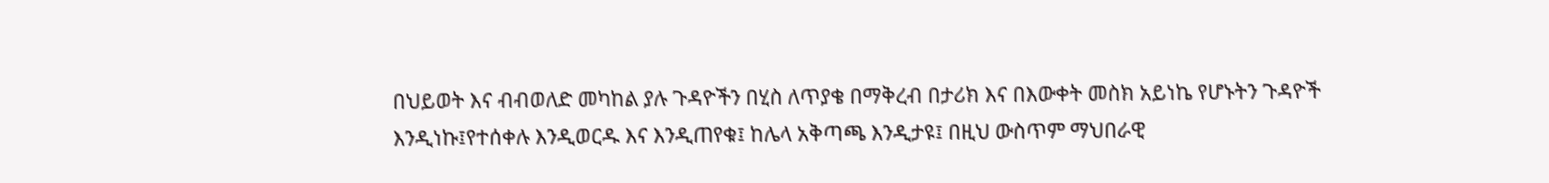በህይወት እና ብብወለድ መካከል ያሉ ጉዳዮችን በሂስ ለጥያቄ በማቅረብ በታሪክ እና በእውቀት መስክ አይነኬ የሆኑትን ጉዳዮች እንዲነኩ፤የተሰቀሉ እንዲወርዱ እና እንዲጠየቁ፤ ከሌላ አቅጣጫ እንዲታዩ፤ በዚህ ውስጥም ማህበራዊ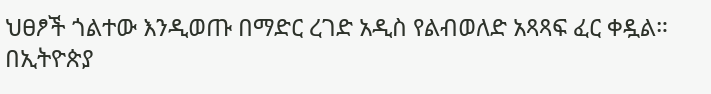ህፀፆች ጎልተው እንዲወጡ በማድር ረገድ አዲስ የልብወለድ አጻጻፍ ፈር ቀዷል። በኢትዮጵያ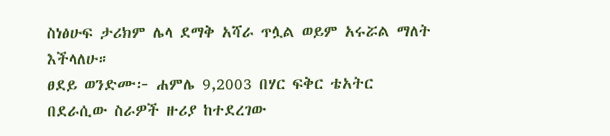ስነፅሁፍ ታሪክም ሌላ ደማቅ አሻራ ጥሏል ወይም አሩሯል ማለት እችላለሁ።
ፀደይ ወንድሙ፦ ሐምሌ 9,2003 በሃር ፍቅር ቴአትር
በደራሲው ስራዎች ዙሪያ ከተደረገው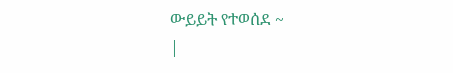ውይይት የተወሰደ ~
|